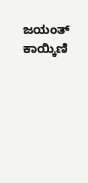ಜಯಂತ್ ಕಾಯ್ಕಿಣಿ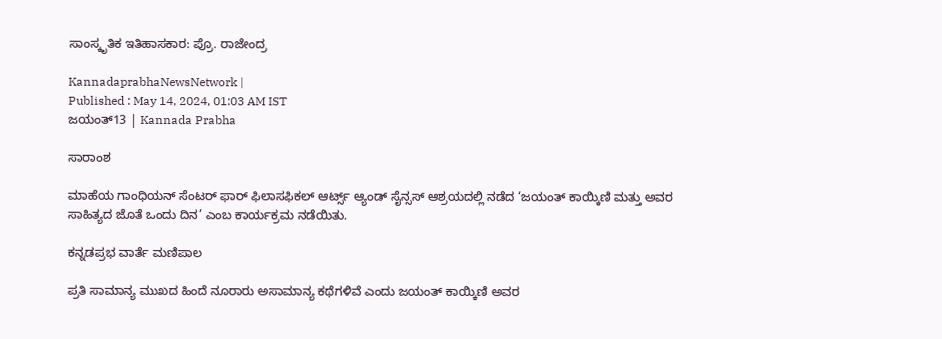ಸಾಂಸ್ಕೃತಿಕ ಇತಿಹಾಸಕಾರ: ಪ್ರೊ. ರಾಜೇಂದ್ರ

KannadaprabhaNewsNetwork |
Published : May 14, 2024, 01:03 AM IST
ಜಯಂತ್13 | Kannada Prabha

ಸಾರಾಂಶ

ಮಾಹೆಯ ಗಾಂಧಿಯನ್ ಸೆಂಟರ್ ಫಾರ್ ಫಿಲಾಸಫಿಕಲ್ ಆರ್ಟ್ಸ್ ಆ್ಯಂಡ್‌ ಸೈನ್ಸಸ್‌ ಆಶ್ರಯದಲ್ಲಿ ನಡೆದ ‘ಜಯಂತ್ ಕಾಯ್ಕಿಣಿ ಮತ್ತು ಅವರ ಸಾಹಿತ್ಯದ ಜೊತೆ ಒಂದು ದಿನ’ ಎಂಬ ಕಾರ್ಯಕ್ರಮ ನಡೆಯಿತು.

ಕನ್ನಡಪ್ರಭ ವಾರ್ತೆ ಮಣಿಪಾಲ

ಪ್ರತಿ ಸಾಮಾನ್ಯ ಮುಖದ ಹಿಂದೆ ನೂರಾರು ಅಸಾಮಾನ್ಯ ಕಥೆಗಳಿವೆ ಎಂದು ಜಯಂತ್ ಕಾಯ್ಕಿಣಿ ಅವರ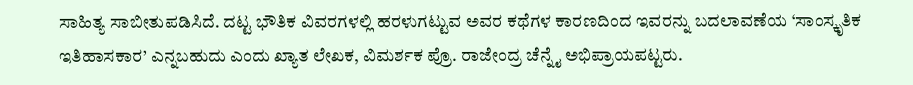ಸಾಹಿತ್ಯ ಸಾಬೀತುಪಡಿಸಿದೆ. ದಟ್ಟ ಭೌತಿಕ ವಿವರಗಳಲ್ಲಿ ಹರಳುಗಟ್ಟುವ ಅವರ ಕಥೆಗಳ ಕಾರಣದಿಂದ ಇವರನ್ನು ಬದಲಾವಣೆಯ ‘ಸಾಂಸ್ಕೃತಿಕ ಇತಿಹಾಸಕಾರ’ ಎನ್ನಬಹುದು ಎಂದು ಖ್ಯಾತ ಲೇಖಕ, ವಿಮರ್ಶಕ ಪ್ರೊ. ರಾಜೇಂದ್ರ ಚೆನ್ನೈ ಅಭಿಪ್ರಾಯಪಟ್ಟರು.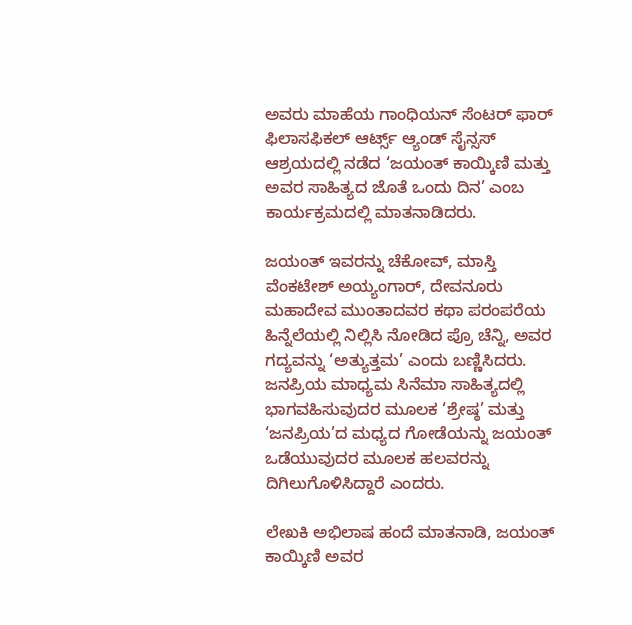ಅವರು ಮಾಹೆಯ ಗಾಂಧಿಯನ್ ಸೆಂಟರ್ ಫಾರ್ ಫಿಲಾಸಫಿಕಲ್ ಆರ್ಟ್ಸ್ ಆ್ಯಂಡ್‌ ಸೈನ್ಸಸ್‌ ಆಶ್ರಯದಲ್ಲಿ ನಡೆದ ‘ಜಯಂತ್ ಕಾಯ್ಕಿಣಿ ಮತ್ತು ಅವರ ಸಾಹಿತ್ಯದ ಜೊತೆ ಒಂದು ದಿನ’ ಎಂಬ ಕಾರ್ಯಕ್ರಮದಲ್ಲಿ ಮಾತನಾಡಿದರು.

ಜಯಂತ್ ಇವರನ್ನು ಚೆಕೋವ್, ಮಾಸ್ತಿ ವೆಂಕಟೇಶ್ ಅಯ್ಯಂಗಾರ್, ದೇವನೂರು ಮಹಾದೇವ ಮುಂತಾದವರ ಕಥಾ ಪರಂಪರೆಯ ಹಿನ್ನೆಲೆಯಲ್ಲಿ ನಿಲ್ಲಿಸಿ ನೋಡಿದ ಪ್ರೊ ಚೆನ್ನಿ, ಅವರ ಗದ್ಯವನ್ನು ‘ಅತ್ಯುತ್ತಮ’ ಎಂದು ಬಣ್ಣಿಸಿದರು. ಜನಪ್ರಿಯ ಮಾಧ್ಯಮ ಸಿನೆಮಾ ಸಾಹಿತ್ಯದಲ್ಲಿ ಭಾಗವಹಿಸುವುದರ ಮೂಲಕ ‘ಶ್ರೇಷ್ಠ’ ಮತ್ತು ‘ಜನಪ್ರಿಯ’ದ ಮಧ್ಯದ ಗೋಡೆಯನ್ನು ಜಯಂತ್ ಒಡೆಯುವುದರ ಮೂಲಕ ಹಲವರನ್ನು ದಿಗಿಲುಗೊಳಿಸಿದ್ದಾರೆ ಎಂದರು.

ಲೇಖಕಿ ಅಭಿಲಾಷ ಹಂದೆ ಮಾತನಾಡಿ, ಜಯಂತ್‌ ಕಾಯ್ಕಿಣಿ ಅವರ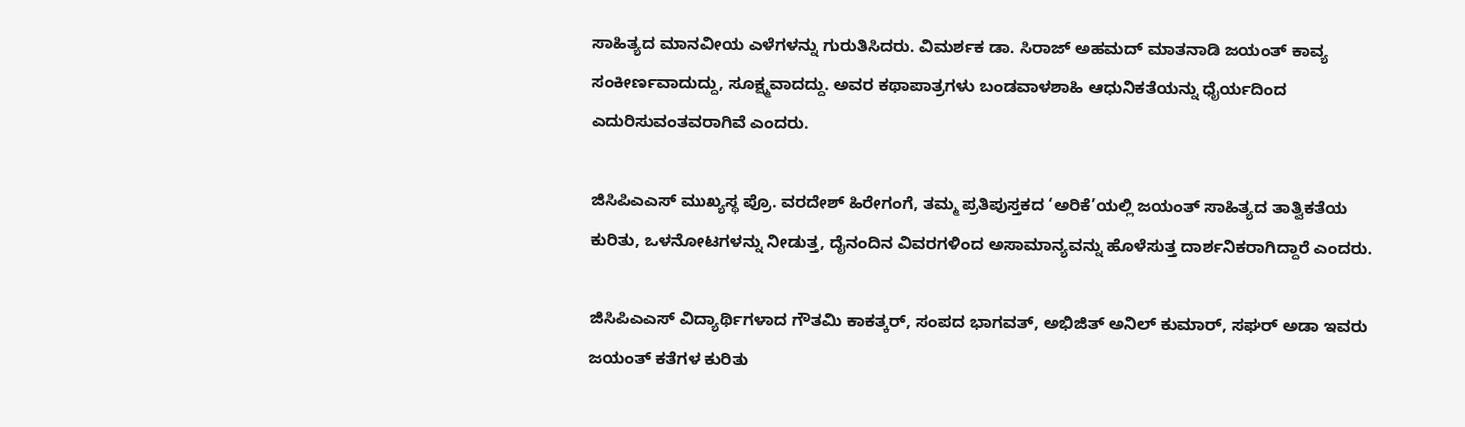ಸಾಹಿತ್ಯದ ಮಾನವೀಯ ಎಳೆಗಳನ್ನು ಗುರುತಿಸಿದರು. ವಿಮರ್ಶಕ ಡಾ. ಸಿರಾಜ್ ಅಹಮದ್ ಮಾತನಾಡಿ ಜಯಂತ್ ಕಾವ್ಯ ಸಂಕೀರ್ಣವಾದುದ್ದು, ಸೂಕ್ಷ್ಮವಾದದ್ದು. ಅವರ ಕಥಾಪಾತ್ರಗಳು ಬಂಡವಾಳಶಾಹಿ ಆಧುನಿಕತೆಯನ್ನು ಧೈರ್ಯದಿಂದ ಎದುರಿಸುವಂತವರಾಗಿವೆ ಎಂದರು.

ಜಿಸಿಪಿಎಎಸ್ ಮುಖ್ಯಸ್ಥ ಪ್ರೊ. ವರದೇಶ್ ಹಿರೇಗಂಗೆ, ತಮ್ಮ ಪ್ರತಿಪುಸ್ತಕದ ‘ಅರಿಕೆ’ಯಲ್ಲಿ ಜಯಂತ್ ಸಾಹಿತ್ಯದ ತಾತ್ವಿಕತೆಯ ಕುರಿತು, ಒಳನೋಟಗಳನ್ನು ನೀಡುತ್ತ, ದೈನಂದಿನ ವಿವರಗಳಿಂದ ಅಸಾಮಾನ್ಯವನ್ನು ಹೊಳೆಸುತ್ತ ದಾರ್ಶನಿಕರಾಗಿದ್ದಾರೆ ಎಂದರು.

ಜಿಸಿಪಿಎಎಸ್ ವಿದ್ಯಾರ್ಥಿಗಳಾದ ಗೌತಮಿ ಕಾಕತ್ಕರ್, ಸಂಪದ ಭಾಗವತ್, ಅಭಿಜಿತ್ ಅನಿಲ್ ಕುಮಾರ್, ಸಘರ್ ಅಡಾ ಇವರು ಜಯಂತ್ ಕತೆಗಳ ಕುರಿತು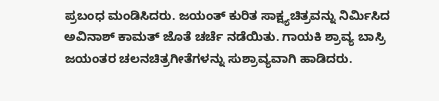ಪ್ರಬಂಧ ಮಂಡಿಸಿದರು. ಜಯಂತ್ ಕುರಿತ ಸಾಕ್ಷ್ಯಚಿತ್ರವನ್ನು ನಿರ್ಮಿಸಿದ ಅವಿನಾಶ್ ಕಾಮತ್ ಜೊತೆ ಚರ್ಚೆ ನಡೆಯಿತು. ಗಾಯಕಿ ಶ್ರಾವ್ಯ ಬಾಸ್ರಿ ಜಯಂತರ ಚಲನಚಿತ್ರಗೀತೆಗಳನ್ನು ಸುಶ್ರಾವ್ಯವಾಗಿ ಹಾಡಿದರು.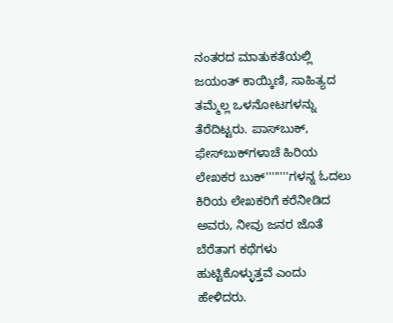ನಂತರದ ಮಾತುಕತೆಯಲ್ಲಿ ಜಯಂತ್ ಕಾಯ್ಕಿಣಿ, ಸಾಹಿತ್ಯದ ತಮ್ಮೆಲ್ಲ ಒಳನೋಟಗಳನ್ನು ತೆರೆದಿಟ್ಟರು. ಪಾಸ್‌ಬುಕ್‌, ಫೇಸ್‌ಬುಕ್‌ಗಳಾಚೆ ಹಿರಿಯ ಲೇಖಕರ ಬುಕ್‌''''''''ಗಳನ್ನ ಓದಲು ಕಿರಿಯ ಲೇಖಕರಿಗೆ ಕರೆನೀಡಿದ ಅವರು, ನೀವು ಜನರ ಜೊತೆ ಬೆರೆತಾಗ ಕಥೆಗಳು ಹುಟ್ಟಿಕೊಳ್ಳುತ್ತವೆ ಎಂದು ಹೇಳಿದರು.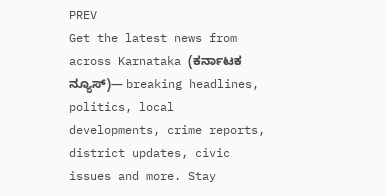PREV
Get the latest news from across Karnataka (ಕರ್ನಾಟಕ ನ್ಯೂಸ್)— breaking headlines, politics, local developments, crime reports, district updates, civic issues and more. Stay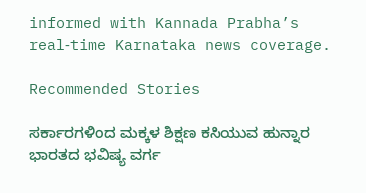informed with Kannada Prabha’s real‑time Karnataka news coverage.

Recommended Stories

ಸರ್ಕಾರಗಳಿಂದ ಮಕ್ಕಳ ಶಿಕ್ಷಣ ಕಸಿಯುವ ಹುನ್ನಾರ
ಭಾರತದ ಭವಿಷ್ಯ ವರ್ಗ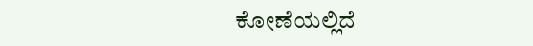ಕೋಣೆಯಲ್ಲಿದೆ